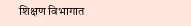शिक्षण विभागात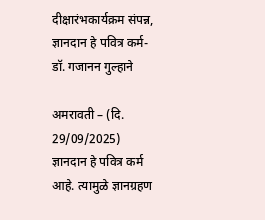दीक्षारंभकार्यक्रम संपन्न, ज्ञानदान हे पवित्र कर्म- डॉ. गजानन गुल्हाने

अमरावती – (दि. 29/09/2025)
ज्ञानदान हे पवित्र कर्म आहे. त्यामुळे ज्ञानग्रहण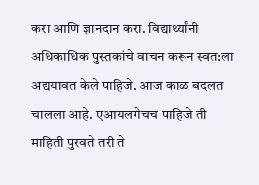करा आणि ज्ञानदान करा. विद्यार्थ्यांनी अधिकाधिक पुस्तकांचे वाचन करून स्वत:ला अद्ययावत केले पाहिजे. आज काळ बदलत चालला आहे. एआयलगेचच पाहिजे ती माहिती पुरवते तरी ते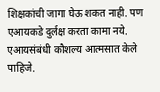शिक्षकांची जागा घेऊ शकत नाही. पण एआयकडे दुर्लक्ष करता कामा नये. एआयसंबंधी कौशल्य आत्मसात केले पाहिजे.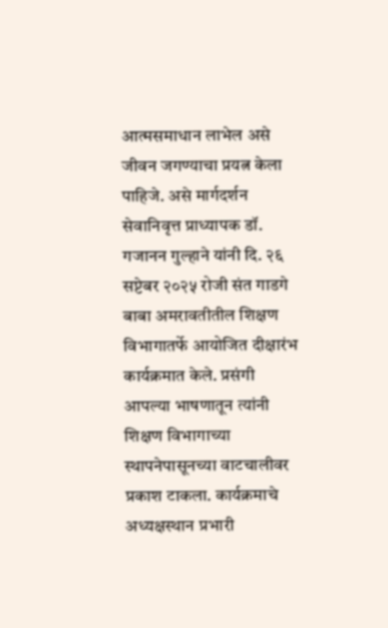आत्मसमाधान लाभेल असे जीवन जगण्याचा प्रयत्न केला पाहिजे. असे मार्गदर्शन सेवानिवृत्त प्राध्यापक डॉ. गजानन गुल्हाने यांनी दि. २६ सप्टेबर २०२५ रोजी संत गाडगे बाबा अमरावतीतील शिक्षण विभागातर्फे आयोजित दीक्षारंभ कार्यक्रमात केले. प्रसंगी आपल्या भाषणातून त्यांनी शिक्षण विभागाच्या स्थापनेपासूनच्या वाटचालीवर प्रकाश टाकला. कार्यक्रमाचे अध्यक्षस्थान प्रभारी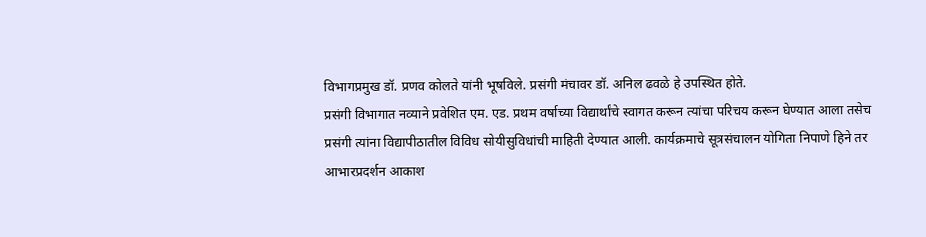विभागप्रमुख डॉ. प्रणव कोलते यांनी भूषविले. प्रसंगी मंचावर डॉ. अनिल ढवळे हे उपस्थित होते.
प्रसंगी विभागात नव्याने प्रवेशित एम. एड. प्रथम वर्षाच्या विद्यार्थांचे स्वागत करून त्यांचा परिचय करून घेण्यात आला तसेच प्रसंगी त्यांना विद्यापीठातील विविध सोयीसुविधांची माहिती देण्यात आली. कार्यक्रमाचे सूत्रसंचालन योगिता निपाणे हिने तर आभारप्रदर्शन आकाश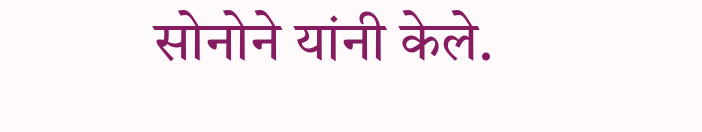सोनोने यांनी केले.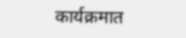कार्यक्रमात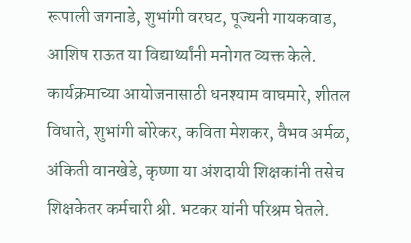रूपाली जगनाडे, शुभांगी वरघट, पूज्यनी गायकवाड, आशिष राऊत या विद्यार्थ्यांनी मनोगत व्यक्त केले. कार्यक्रमाच्या आयोजनासाठी धनश्याम वाघमारे, शीतल विधाते, शुभांगी बोरेकर, कविता मेशकर, वैभव अर्मळ, अंकिती वानखेडे, कृष्णा या अंशदायी शिक्षकांनी तसेच शिक्षकेतर कर्मचारी श्री. भटकर यांनी परिश्रम घेतले.